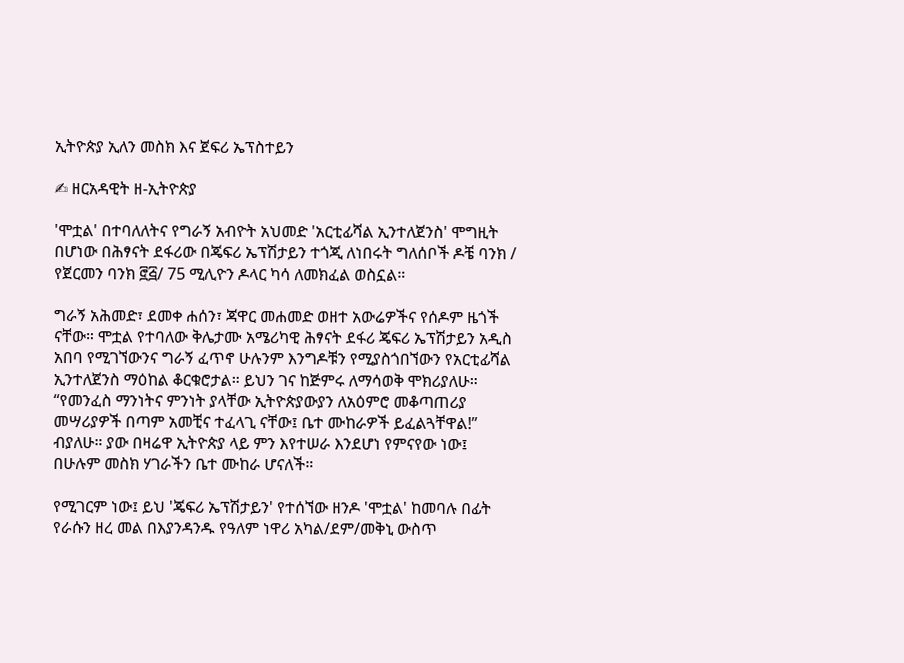ኢትዮጵያ ኢለን መስክ እና ጀፍሪ ኤፕስተይን

✍ ዘርአዳዊት ዘ-ኢትዮጵያ

'ሞቷል' በተባለለትና የግራኝ አብዮት አህመድ 'አርቲፊሻል ኢንተለጀንስ' ሞግዚት በሆነው በሕፃናት ደፋሪው በጄፍሪ ኤፕሽታይን ተጎጂ ለነበሩት ግለሰቦች ዶቼ ባንክ / የጀርመን ባንክ ፸፭/ 75 ሚሊዮን ዶላር ካሳ ለመክፈል ወስኗል።

ግራኝ አሕመድ፣ ደመቀ ሐሰን፣ ጃዋር መሐመድ ወዘተ አውሬዎችና የሰዶም ዜጎች ናቸው። ሞቷል የተባለው ቅሌታሙ አሜሪካዊ ሕፃናት ደፋሪ ጄፍሪ ኤፕሽታይን አዲስ አበባ የሚገኘውንና ግራኝ ፈጥኖ ሁሉንም እንግዶቹን የሚያስጎበኘውን የአርቲፊሻል ኢንተለጀንስ ማዕከል ቆርቁሮታል። ይህን ገና ከጅምሩ ለማሳወቅ ሞክሪያለሁ። “የመንፈስ ማንነትና ምንነት ያላቸው ኢትዮጵያውያን ለአዕምሮ መቆጣጠሪያ መሣሪያዎች በጣም አመቺና ተፈላጊ ናቸው፤ ቤተ ሙከራዎች ይፈልጓቸዋል!” ብያለሁ። ያው በዛሬዋ ኢትዮጵያ ላይ ምን እየተሠራ እንደሆነ የምናየው ነው፤ በሁሉም መስክ ሃገራችን ቤተ ሙከራ ሆናለች።

የሚገርም ነው፤ ይህ 'ጄፍሪ ኤፕሽታይን' የተሰኘው ዘንዶ 'ሞቷል' ከመባሉ በፊት የራሱን ዘረ መል በእያንዳንዱ የዓለም ነዋሪ አካል/ደም/መቅኒ ውስጥ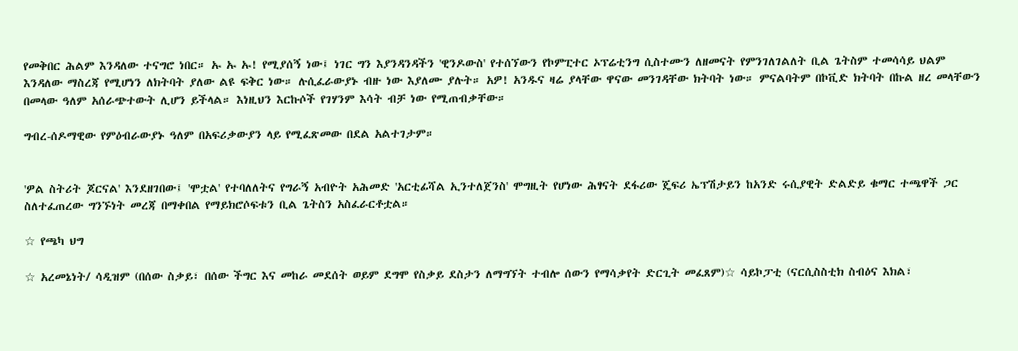የመቅበር ሕልም እንዳለው ተናግሮ ነበር። ኡ ኡ ኡ! የሚያሰኝ ነው፤ ነገር ግን እያንዳንዳችን 'ዊንዶውስ' የተሰኘውን የኮምፒተር ኦፕሬቲንግ ሲስተሙን ለዘመናት የምንገለገልለት ቢል ጌትስም ተመሳሳይ ህልም እንዳለው ማስረጃ የሚሆነን ለክትባት ያለው ልዩ ፍቅር ነው። ሉሲፈራውያኑ ብዙ ነው እያለሙ ያሉት። አዎ! አንዱና ዛሬ ያላቸው ዋናው መንገዳቸው ክትባት ነው። ምናልባትም በኮቪድ ክትባት በኩል ዘረ መላቸውን በመላው ዓለም አሰራጭተውት ሊሆን ይችላል። እነዚህን እርኩሶች የገሃንም እሳት ብቻ ነው የሚጠብቃቸው።

ግብረ-ሰዶማዊው የምዕብራውያኑ ዓለም በአፍሪቃውያን ላይ የሚፈጽመው በደል አልተገታም።


'ዎል ስትሪት ጆርናል' እንደዘገበው፤ 'ሞቷል' የተባለለትና የግራኝ አብዮት አሕመድ 'አርቲፊሻል ኢንተለጀንስ' ሞግዚት የሆነው ሕፃናት ደፋሪው ጄፍሪ ኤፕሽታይን ከአንድ ሩሲያዊት ድልድይ ቁማር ተጫዋች ጋር ስለተፈጠረው ግንኙነት መረጃ በማቀበል የማይክሮሶፍቱን ቢል ጌትስን አስፈራርቶቷል።

☆ የጫካ ህግ

☆ አረመኔነት/ ሳዲዝም (በሰው ስቃይ፣ በሰው ችግር እና መከራ መደሰት ወይም ደግሞ የስቃይ ደስታን ለማግኘት ተብሎ ሰውን የማሳቃየት ድርጊት መፈጸም)☆ ሳይኮፓቲ (ናርሲስስቲክ ስብዕና እክል፣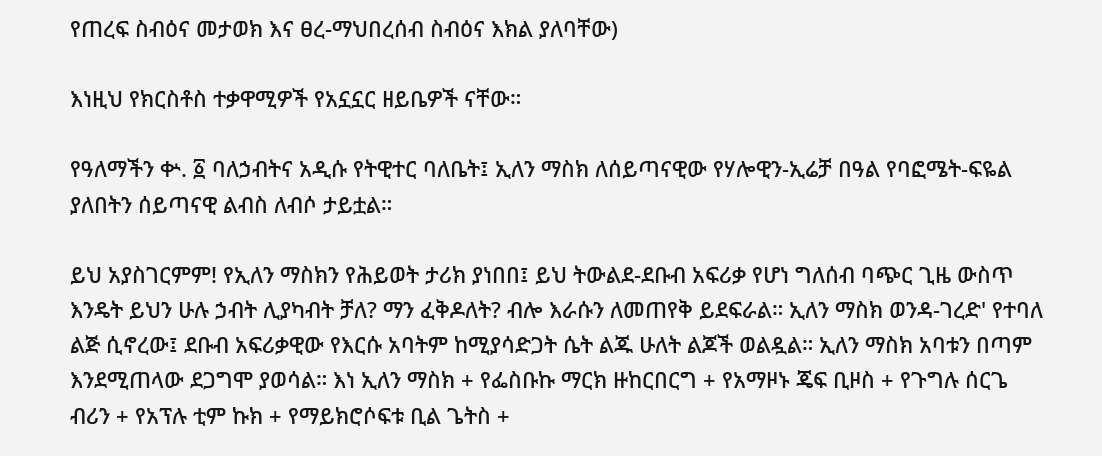የጠረፍ ስብዕና መታወክ እና ፀረ-ማህበረሰብ ስብዕና እክል ያለባቸው)

እነዚህ የክርስቶስ ተቃዋሚዎች የአኗኗር ዘይቤዎች ናቸው።

የዓለማችን ቍ. ፩ ባለኃብትና አዲሱ የትዊተር ባለቤት፤ ኢለን ማስክ ለሰይጣናዊው የሃሎዊን-ኢሬቻ በዓል የባፎሜት-ፍዬል ያለበትን ሰይጣናዊ ልብስ ለብሶ ታይቷል።

ይህ አያስገርምም! የኢለን ማስክን የሕይወት ታሪክ ያነበበ፤ ይህ ትውልደ-ደቡብ አፍሪቃ የሆነ ግለሰብ ባጭር ጊዜ ውስጥ እንዴት ይህን ሁሉ ኃብት ሊያካብት ቻለ? ማን ፈቅዶለት? ብሎ እራሱን ለመጠየቅ ይደፍራል። ኢለን ማስክ ወንዳ-ገረድ' የተባለ ልጅ ሲኖረው፤ ደቡብ አፍሪቃዊው የእርሱ አባትም ከሚያሳድጋት ሴት ልጁ ሁለት ልጆች ወልዷል። ኢለን ማስክ አባቱን በጣም እንደሚጠላው ደጋግሞ ያወሳል። እነ ኢለን ማስክ + የፌስቡኩ ማርክ ዙከርበርግ + የአማዞኑ ጄፍ ቢዞስ + የጉግሉ ሰርጌ ብሪን + የአፕሉ ቲም ኩክ + የማይክሮሶፍቱ ቢል ጌትስ +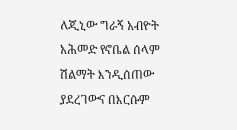ለጂኒው ግራኝ አብዮት አሕመድ የኖቤል ሰላም ሽልማት እንዲሰጠው ያደረገውና በእርሱም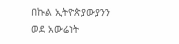በኩል ኢትዮጵያውያንን ወደ አውሬነት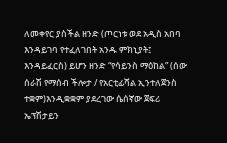ለመቀየር ያስችል ዘንድ (ጦርነቱ ወደ አዲስ አበባ እንዳይገባ የተፈለገበት አንዱ ምክኒያት፤ እንዳይፈርስ) ይሆን ዘንድ “የሳይንስ ማዕከል” (ሰው ሰራሽ የማሰብ ችሎታ / የአርቲፊሻል ኢንተለጀንስ ተቋም)እንዲቋቋም ያደረገው ሴሰኛው ጀፍሪ ኤፕሽታይን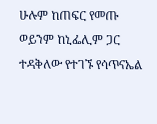ሁሉም ከጠፍር የመጡ ወይንም ከኒፌሊም ጋር ተዳቅለው የተገኙ የሳጥናኤል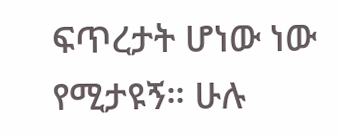ፍጥረታት ሆነው ነው የሚታዩኝ። ሁሉ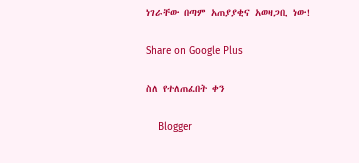ነገራቸው በጣም አጠያያቂና አወዛጋቢ ነው!

Share on Google Plus

ስለ የተለጠፈበት ቀን

    Blogger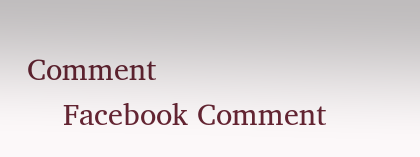Comment
    Facebook Comment